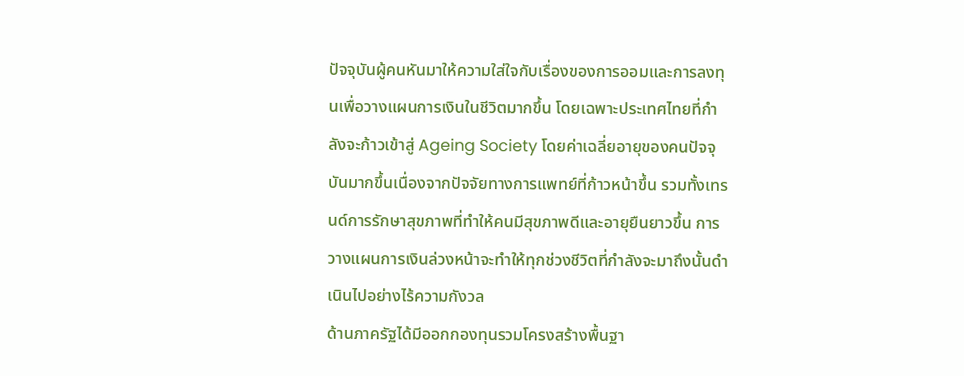ปัจจุบันผู้คนหันมาให้ความใส่ใจกับเรื่องของการออมและการลงทุนเพื่อวางแผนการเงินในชีวิตมากขึ้น โดยเฉพาะประเทศไทยที่กำลังจะก้าวเข้าสู่ Ageing Society โดยค่าเฉลี่ยอายุของคนปัจจุบันมากขึ้นเนื่องจากปัจจัยทางการแพทย์ที่ก้าวหน้าขึ้น รวมทั้งเทรนด์การรักษาสุขภาพที่ทำให้คนมีสุขภาพดีและอายุยืนยาวขึ้น การวางแผนการเงินล่วงหน้าจะทำให้ทุกช่วงชีวิตที่กำลังจะมาถึงนั้นดำเนินไปอย่างไร้ความกังวล
ด้านภาครัฐได้มีออกกองทุนรวมโครงสร้างพื้นฐา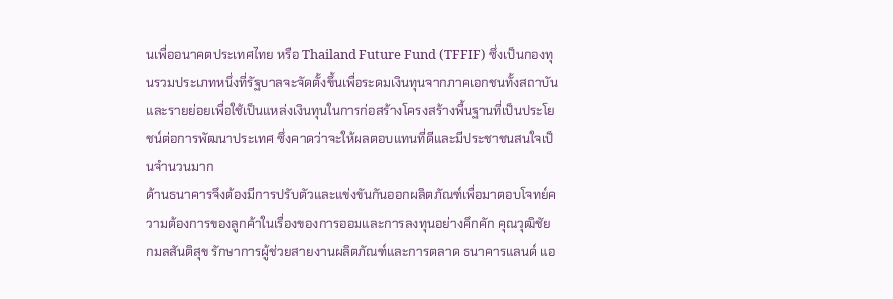นเพื่ออนาคตประเทศไทย หรือ Thailand Future Fund (TFFIF) ซึ่งเป็นกองทุนรวมประเภทหนึ่งที่รัฐบาลจะจัดตั้งขึ้นเพื่อระดมเงินทุนจากภาคเอกชนทั้งสถาบันและรายย่อยเพื่อใช้เป็นแหล่งเงินทุนในการก่อสร้างโครงสร้างพื้นฐานที่เป็นประโยชน์ต่อการพัฒนาประเทศ ซึ่งคาดว่าจะให้ผลตอบแทนที่ดีและมีประชาชนสนใจเป็นจำนวนมาก
ด้านธนาคารจึงต้องมีการปรับตัวและแข่งขันกันออกผลิตภัณฑ์เพื่อมาตอบโจทย์ความต้องการของลูกค้าในเรื่องของการออมและการลงทุนอย่างคึกคัก คุณวุฒิชัย กมลสันติสุข รักษาการผู้ช่วยสายงานผลิตภัณฑ์และการตลาด ธนาคารแลนด์ แอ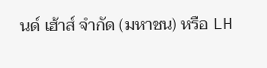นด์ เฮ้าส์ จำกัด (มหาชน) หรือ LH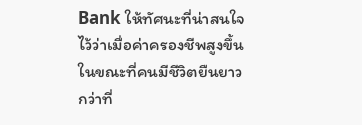Bank ให้ทัศนะที่น่าสนใจไว้ว่าเมื่อค่าครองชีพสูงขึ้น ในขณะที่คนมีชีวิตยืนยาวกว่าที่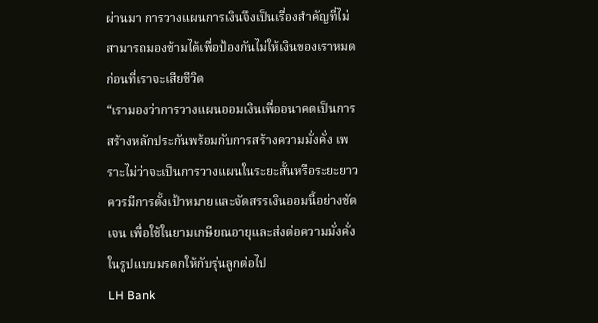ผ่านมา การวางแผนการเงินจึงเป็นเรื่องสำคัญที่ไม่สามารถมองข้ามได้เพื่อป้องกันไม่ให้เงินของเราหมดก่อนที่เราจะเสียชีวิต
“เรามองว่าการวางแผนออมเงินเพื่ออนาคตเป็นการสร้างหลักประกันพร้อมกับการสร้างความมั่งคั่ง เพราะไม่ว่าจะเป็นการวางแผนในระยะสั้นหรือระยะยาวควรมีการตั้งเป้าหมายและจัดสรรเงินออมนี้อย่างชัดเจน เพื่อใช้ในยามเกษียณอายุและส่งต่อความมั่งคั่งในรูปแบบมรดกให้กับรุ่นลูกต่อไป
LH Bank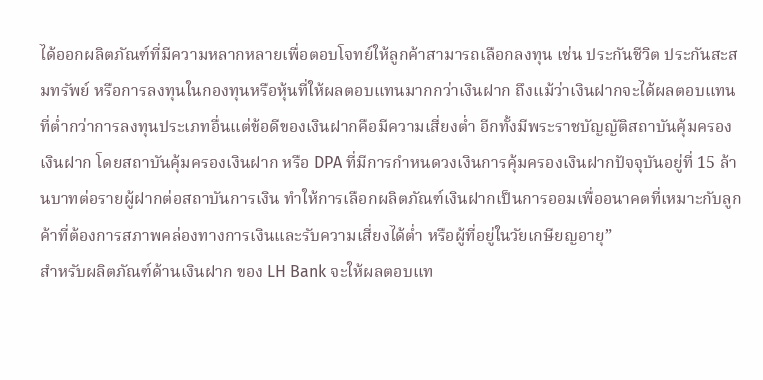ได้ออกผลิตภัณฑ์ที่มีความหลากหลายเพื่อตอบโจทย์ให้ลูกค้าสามารถเลือกลงทุน เช่น ประกันชีวิต ประกันสะสมทรัพย์ หรือการลงทุนในกองทุนหรือหุ้นที่ให้ผลตอบแทนมากกว่าเงินฝาก ถึงแม้ว่าเงินฝากจะได้ผลตอบแทนที่ต่ำกว่าการลงทุนประเภทอื่นแต่ข้อดีของเงินฝากคือมีความเสี่ยงต่ำ อีกทั้งมีพระราชบัญญัติสถาบันคุ้มครองเงินฝาก โดยสถาบันคุ้มครองเงินฝาก หรือ DPA ที่มีการกำหนดวงเงินการคุ้มครองเงินฝากปัจจุบันอยู่ที่ 15 ล้านบาทต่อรายผู้ฝากต่อสถาบันการเงิน ทำให้การเลือกผลิตภัณฑ์เงินฝากเป็นการออมเพื่ออนาคตที่เหมาะกับลูกค้าที่ต้องการสภาพคล่องทางการเงินและรับความเสี่ยงได้ต่ำ หรือผู้ที่อยู่ในวัยเกษียญอายุ”
สำหรับผลิตภัณฑ์ด้านเงินฝาก ของ LH Bank จะให้ผลตอบแท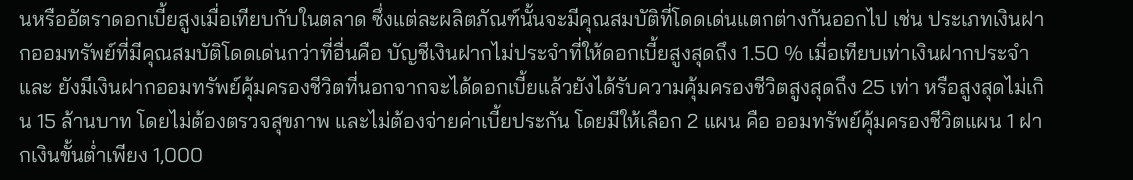นหรืออัตราดอกเบี้ยสูงเมื่อเทียบกับในตลาด ซึ่งแต่ละผลิตภัณฑ์นั้นจะมีคุณสมบัติที่โดดเด่นแตกต่างกันออกไป เช่น ประเภทเงินฝากออมทรัพย์ที่มีคุณสมบัติโดดเด่นกว่าที่อื่นคือ บัญชีเงินฝากไม่ประจำที่ให้ดอกเบี้ยสูงสุดถึง 1.50 % เมื่อเทียบเท่าเงินฝากประจำ และ ยังมีเงินฝากออมทรัพย์คุ้มครองชีวิตที่นอกจากจะได้ดอกเบี้ยแล้วยังได้รับความคุ้มครองชีวิตสูงสุดถึง 25 เท่า หรือสูงสุดไม่เกิน 15 ล้านบาท โดยไม่ต้องตรวจสุขภาพ และไม่ต้องจ่ายค่าเบี้ยประกัน โดยมีให้เลือก 2 แผน คือ ออมทรัพย์คุ้มครองชีวิตแผน 1 ฝากเงินขั้นต่ำเพียง 1,000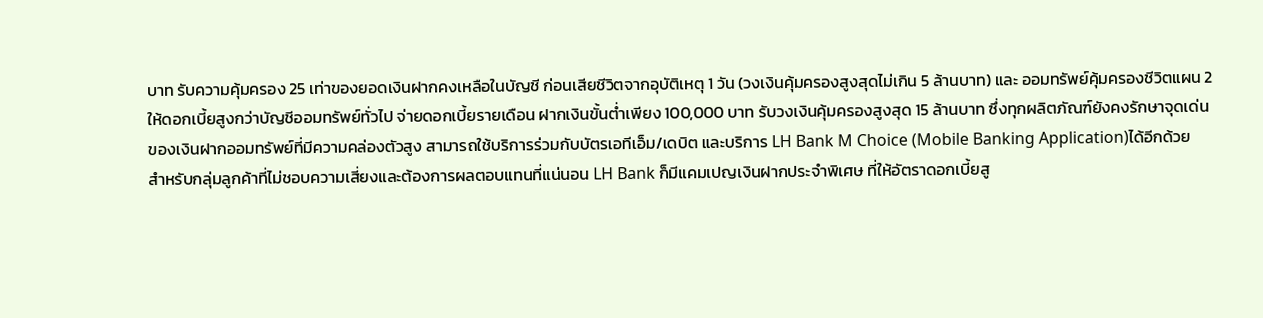บาท รับความคุ้มครอง 25 เท่าของยอดเงินฝากคงเหลือในบัญชี ก่อนเสียชีวิตจากอุบัติเหตุ 1 วัน (วงเงินคุ้มครองสูงสุดไม่เกิน 5 ล้านบาท) และ ออมทรัพย์คุ้มครองชีวิตแผน 2 ให้ดอกเบี้ยสูงกว่าบัญชีออมทรัพย์ทั่วไป จ่ายดอกเบี้ยรายเดือน ฝากเงินขั้นต่ำเพียง 100,000 บาท รับวงเงินคุ้มครองสูงสุด 15 ล้านบาท ซึ่งทุกผลิตภัณฑ์ยังคงรักษาจุดเด่นของเงินฝากออมทรัพย์ที่มีความคล่องตัวสูง สามารถใช้บริการร่วมกับบัตรเอทีเอ็ม/เดบิต และบริการ LH Bank M Choice (Mobile Banking Application)ได้อีกด้วย
สำหรับกลุ่มลูกค้าที่ไม่ชอบความเสี่ยงและต้องการผลตอบแทนที่แน่นอน LH Bank ก็มีแคมเปญเงินฝากประจำพิเศษ ที่ให้อัตราดอกเบี้ยสู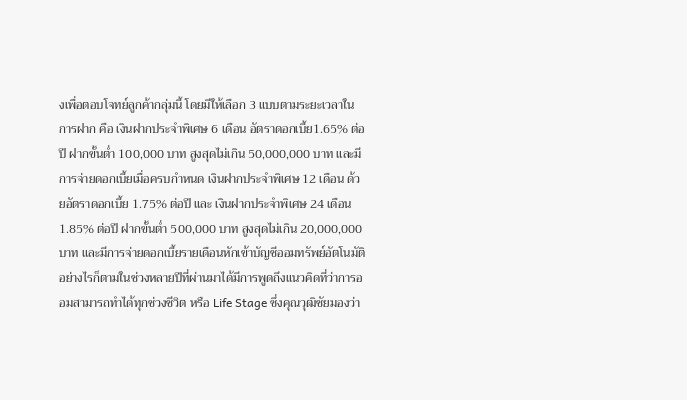งเพื่อตอบโจทย์ลูกค้ากลุ่มนี้ โดยมีให้เลือก 3 แบบตามระยะเวลาในการฝาก คือ เงินฝากประจำพิเศษ 6 เดือน อัตราดอกเบี้ย1.65% ต่อปี ฝากขั้นต่ำ 100,000 บาท สูงสุดไม่เกิน 50,000,000 บาท และมีการจ่ายดอกเบี้ยเมื่อครบกำหนด เงินฝากประจำพิเศษ 12 เดือน ด้วยอัตราดอกเบี้ย 1.75% ต่อปี และ เงินฝากประจำพิเศษ 24 เดือน 1.85% ต่อปี ฝากขั้นต่ำ 500,000 บาท สูงสุดไม่เกิน 20,000,000 บาท และมีการจ่ายดอกเบี้ยรายเดือนหักเข้าบัญชีออมทรัพย์อัตโนมัติ
อย่างไรก็ตามในช่วงหลายปีที่ผ่านมาได้มีการพูดถึงแนวคิดที่ว่าการออมสามารถทำได้ทุกช่วงชีวิต หรือ Life Stage ซึ่งคุณวุฒิชัยมองว่า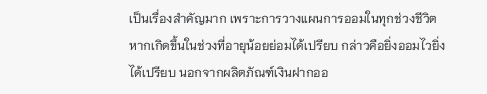เป็นเรื่องสำคัญมาก เพราะการวางแผนการออมในทุกช่วงชีวิตหากเกิดขึ้นในช่วงที่อายุน้อยย่อมได้เปรียบ กล่าวคือยิ่งออมไวยิ่งได้เปรียบ นอกจากผลิตภัณฑ์เงินฝากออ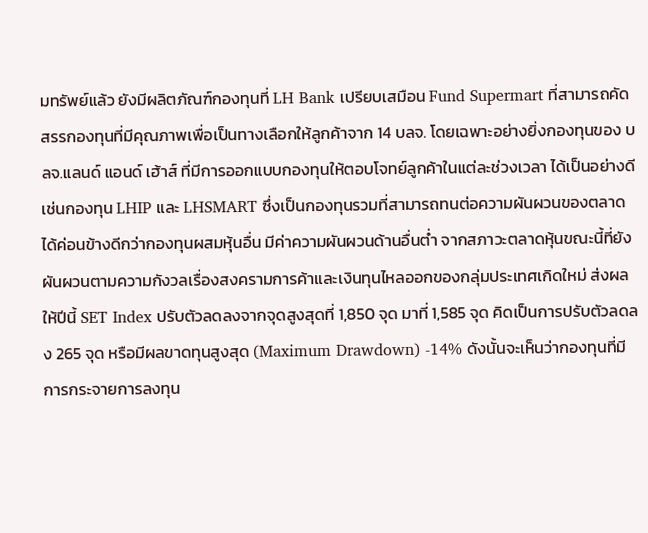มทรัพย์แล้ว ยังมีผลิตภัณฑ์กองทุนที่ LH Bank เปรียบเสมือน Fund Supermart ที่สามารถคัดสรรกองทุนที่มีคุณภาพเพื่อเป็นทางเลือกให้ลูกค้าจาก 14 บลจ. โดยเฉพาะอย่างยิ่งกองทุนของ บลจ.แลนด์ แอนด์ เฮ้าส์ ที่มีการออกแบบกองทุนให้ตอบโจทย์ลูกค้าในแต่ละช่วงเวลา ได้เป็นอย่างดี เช่นกองทุน LHIP และ LHSMART ซึ่งเป็นกองทุนรวมที่สามารถทนต่อความผันผวนของตลาดได้ค่อนข้างดีกว่ากองทุนผสมหุ้นอื่น มีค่าความผันผวนด้านอื่นต่ำ จากสภาวะตลาดหุ้นขณะนี้ที่ยังผันผวนตามความกังวลเรื่องสงครามการค้าและเงินทุนไหลออกของกลุ่มประเทศเกิดใหม่ ส่งผลให้ปีนี้ SET Index ปรับตัวลดลงจากจุดสูงสุดที่ 1,850 จุด มาที่ 1,585 จุด คิดเป็นการปรับตัวลดลง 265 จุด หรือมีผลขาดทุนสูงสุด (Maximum Drawdown) -14% ดังนั้นจะเห็นว่ากองทุนที่มีการกระจายการลงทุน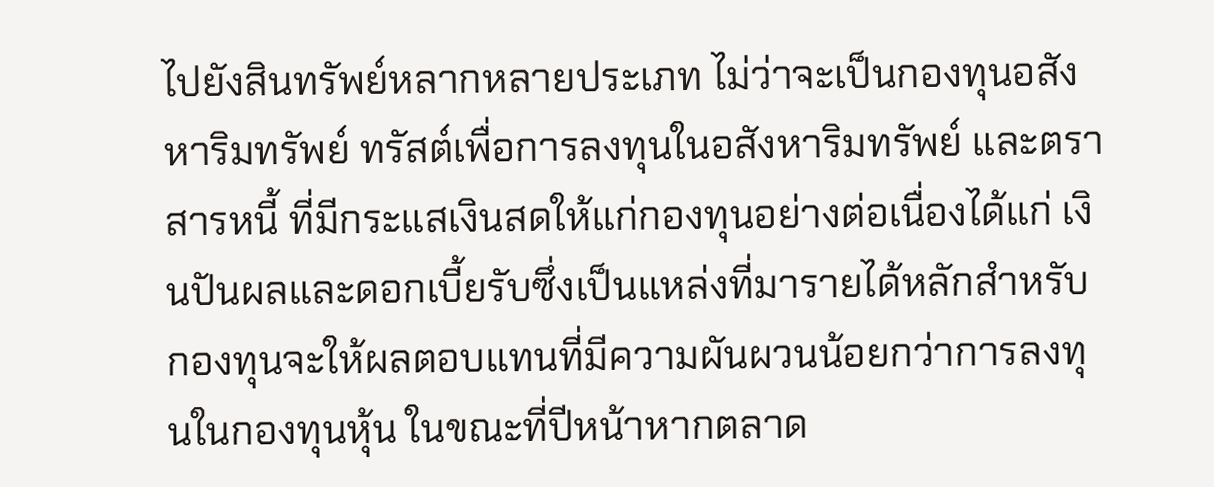ไปยังสินทรัพย์หลากหลายประเภท ไม่ว่าจะเป็นกองทุนอสังหาริมทรัพย์ ทรัสต์เพื่อการลงทุนในอสังหาริมทรัพย์ และตราสารหนี้ ที่มีกระแสเงินสดให้แก่กองทุนอย่างต่อเนื่องได้แก่ เงินปันผลและดอกเบี้ยรับซึ่งเป็นแหล่งที่มารายได้หลักสำหรับกองทุนจะให้ผลตอบแทนที่มีความผันผวนน้อยกว่าการลงทุนในกองทุนหุ้น ในขณะที่ปีหน้าหากตลาด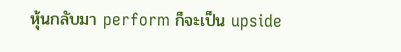หุ้นกลับมา perform ก็จะเป็น upside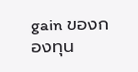gain ของกองทุน